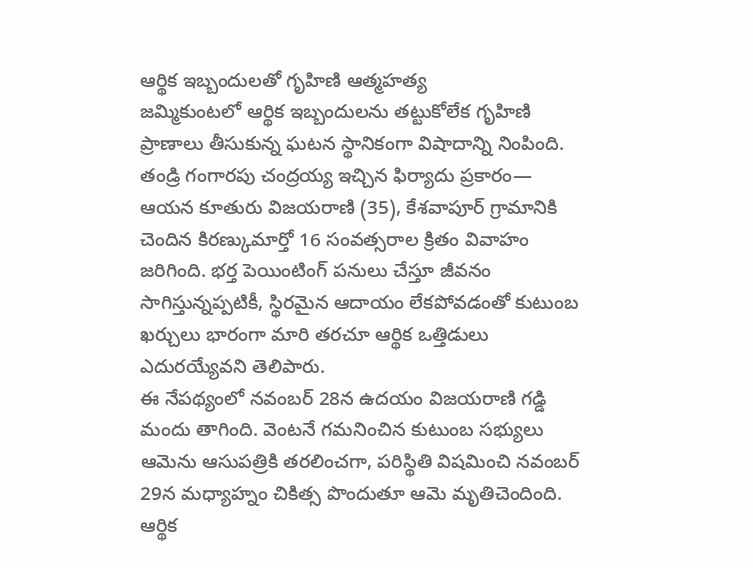ఆర్థిక ఇబ్బందులతో గృహిణి ఆత్మహత్య
జమ్మికుంటలో ఆర్థిక ఇబ్బందులను తట్టుకోలేక గృహిణి ప్రాణాలు తీసుకున్న ఘటన స్థానికంగా విషాదాన్ని నింపింది. తండ్రి గంగారపు చంద్రయ్య ఇచ్చిన ఫిర్యాదు ప్రకారం— ఆయన కూతురు విజయరాణి (35), కేశవాపూర్ గ్రామానికి చెందిన కిరణ్కుమార్తో 16 సంవత్సరాల క్రితం వివాహం జరిగింది. భర్త పెయింటింగ్ పనులు చేస్తూ జీవనం సాగిస్తున్నప్పటికీ, స్థిరమైన ఆదాయం లేకపోవడంతో కుటుంబ ఖర్చులు భారంగా మారి తరచూ ఆర్థిక ఒత్తిడులు ఎదురయ్యేవని తెలిపారు.
ఈ నేపథ్యంలో నవంబర్ 28న ఉదయం విజయరాణి గడ్డి మందు తాగింది. వెంటనే గమనించిన కుటుంబ సభ్యులు ఆమెను ఆసుపత్రికి తరలించగా, పరిస్థితి విషమించి నవంబర్ 29న మధ్యాహ్నం చికిత్స పొందుతూ ఆమె మృతిచెందింది.
ఆర్థిక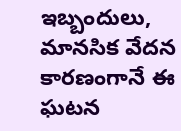ఇబ్బందులు, మానసిక వేదన కారణంగానే ఈ ఘటన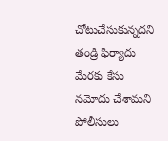చోటుచేసుకున్నదని తండ్రి ఫిర్యాదు మేరకు కేసు నమోదు చేశామని పోలీసులు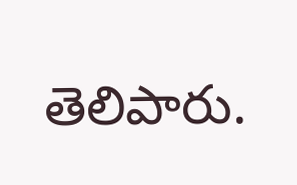తెలిపారు.